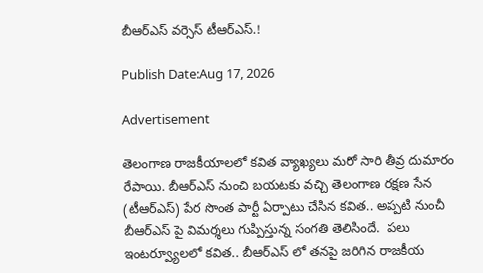బీఆర్ఎస్ వర్సెస్ టీఆర్ఎస్.!

Publish Date:Aug 17, 2026

Advertisement

తెలంగాణ రాజకీయాలలో కవిత వ్యాఖ్యలు మరో సారి తీవ్ర దుమారం రేపాయి. బీఆర్ఎస్ నుంచి బయటకు వచ్చి తెలంగాణ రక్షణ సేన (టీఆర్ఎస్) పేర సొంత పార్టీ ఏర్పాటు చేసిన కవిత.. అప్పటి నుంచీ బీఆర్ఎస్ పై విమర్శలు గుప్పిస్తున్న సంగతి తెలిసిందే.  పలు ఇంటర్వ్యూలలో కవిత.. బీఆర్ఎస్ లో తనపై జరిగిన రాజకీయ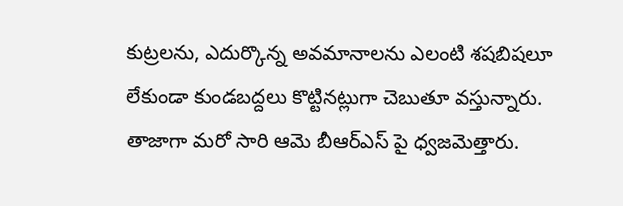కుట్రలను, ఎదుర్కొన్న అవమానాలను ఎలంటి శషబిషలూ లేకుండా కుండబద్దలు కొట్టినట్లుగా చెబుతూ వస్తున్నారు.  తాజాగా మరో సారి ఆమె బీఆర్ఎస్ పై ధ్వజమెత్తారు.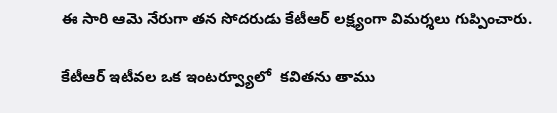ఈ సారి ఆమె నేరుగా తన సోదరుడు కేటీఆర్ లక్ష్యంగా విమర్శలు గుప్పించారు.

కేటీఆర్ ఇటీవల ఒక ఇంటర్వ్యూలో  కవితను తాము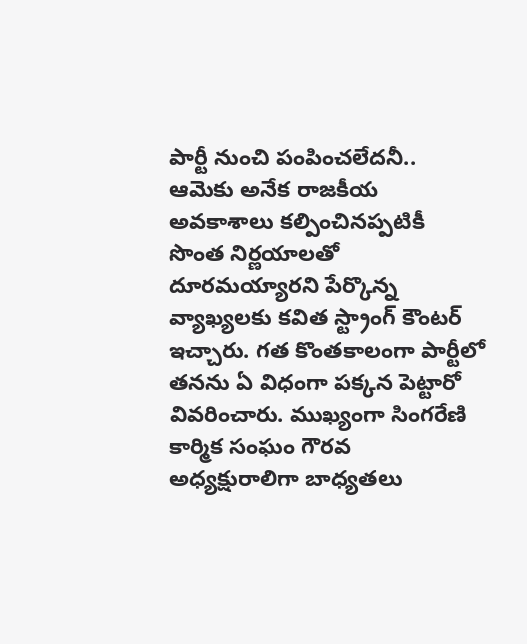పార్టీ నుంచి పంపించలేదనీ..  ఆమెకు అనేక రాజకీయ అవకాశాలు కల్పించినప్పటికీ సొంత నిర్ణయాలతో దూరమయ్యారని పేర్కొన్న వ్యాఖ్యలకు కవిత స్ట్రాంగ్ కౌంటర్ ఇచ్చారు. గత కొంతకాలంగా పార్టీలో తనను ఏ విధంగా పక్కన పెట్టారో  వివరించారు. ముఖ్యంగా సింగరేణి కార్మిక సంఘం గౌరవ అధ్యక్షురాలిగా బాధ్యతలు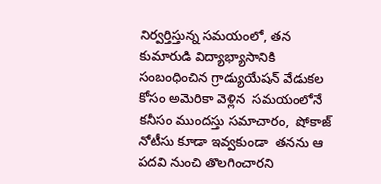నిర్వర్తిస్తున్న సమయంలో, తన కుమారుడి విద్యాభ్యాసానికి సంబంధించిన గ్రాడ్యుయేషన్ వేడుకల కోసం అమెరికా వెళ్లిన  సమయంలోనే కనీసం ముందస్తు సమాచారం,  షోకాజ్ నోటీసు కూడా ఇవ్వకుండా  తనను ఆ పదవి నుంచి తొలగించారని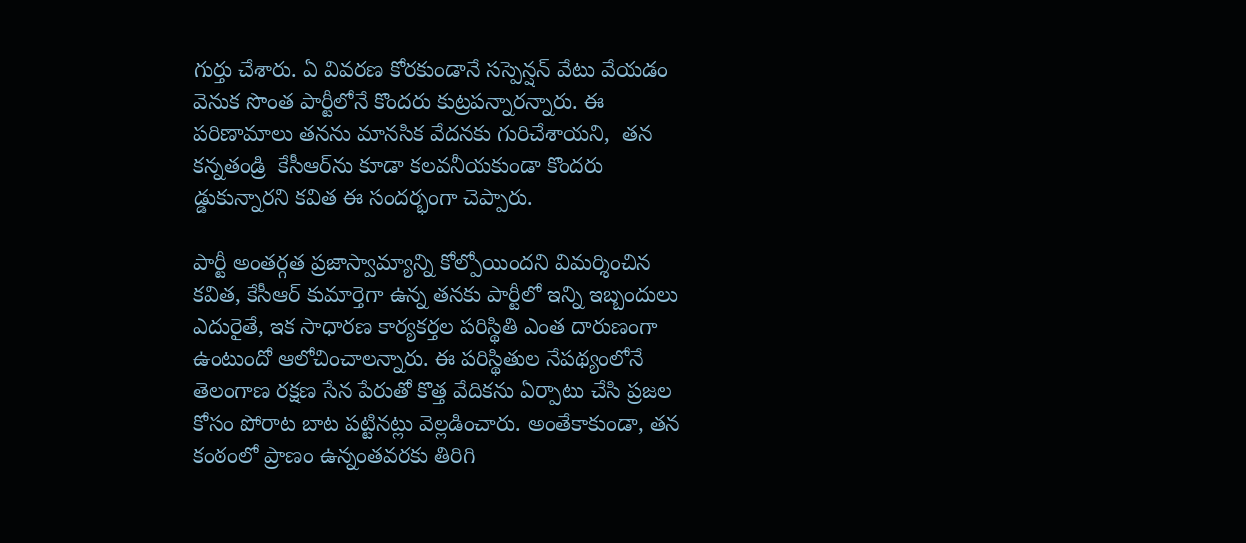గుర్తు చేశారు. ఏ వివరణ కోరకుండానే సస్పెన్షన్ వేటు వేయడం వెనుక సొంత పార్టీలోనే కొందరు కుట్రపన్నారన్నారు. ఈ  పరిణామాలు తనను మానసిక వేదనకు గురిచేశాయని,  తన కన్నతండ్రి  కేసీఆర్‌ను కూడా కలవనీయకుండా కొందరు  డ్డుకున్నారని కవిత ఈ సందర్భంగా చెప్పారు.

పార్టీ అంతర్గత ప్రజాస్వామ్యాన్ని కోల్పోయిందని విమర్శించిన కవిత, కేసీఆర్ కుమార్తెగా ఉన్న తనకు పార్టీలో ఇన్ని ఇబ్బందులు ఎదురైతే, ఇక సాధారణ కార్యకర్తల పరిస్థితి ఎంత దారుణంగా ఉంటుందో ఆలోచించాలన్నారు. ఈ పరిస్థితుల నేపథ్యంలోనే తెలంగాణ రక్షణ సేన పేరుతో కొత్త వేదికను ఏర్పాటు చేసి ప్రజల కోసం పోరాట బాట పట్టినట్లు వెల్లడించారు. అంతేకాకుండా, తన కంఠంలో ప్రాణం ఉన్నంతవరకు తిరిగి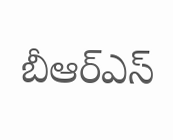బీఆర్ఎస్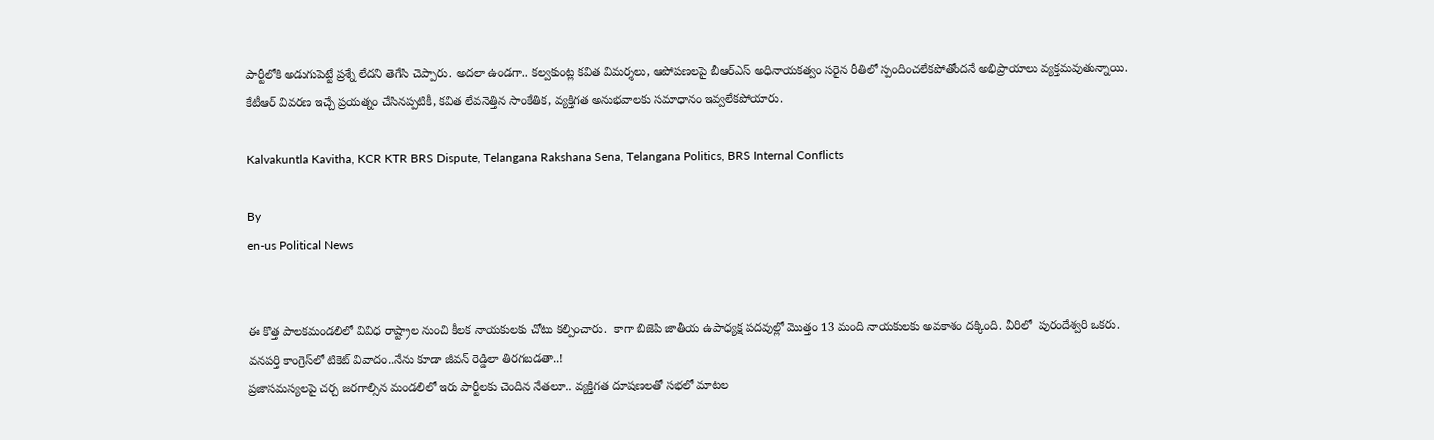పార్టీలోకి అడుగుపెట్టే ప్రశ్నే లేదని తెగేసి చెప్పారు. అదలా ఉండగా.. కల్వకుంట్ల కవిత విమర్శలు, ఆపోపణలపై బీఆర్ఎస్ అధినాయకత్వం సరైన రీతిలో స్పందించలేకపోతోందనే అభిప్రాయాలు వ్యక్తమవుతున్నాయి. కేటీఆర్ వివరణ ఇచ్చే ప్రయత్నం చేసినప్పటికీ, కవిత లేవనెత్తిన సాంకేతిక, వ్యక్తిగత అనుభవాలకు సమాధానం ఇవ్వలేకపోయారు.

Kalvakuntla Kavitha, KCR KTR BRS Dispute, Telangana Rakshana Sena, Telangana Politics, BRS Internal Conflicts

By
en-us Political News


ఈ కొత్త పాలకమండలిలో వివిధ రాష్ట్రాల నుంచి కీలక నాయకులకు చోటు కల్పించారు.  కాగా బిజెపి జాతీయ ఉపాధ్యక్ష పదవుల్లో మొత్తం 13 మంది నాయకులకు అవకాశం దక్కింది. వీరిలో  పురందేశ్వరి ఒకరు.
వనపర్తి కాంగ్రెస్‌లో టికెట్ వివాదం..నేను కూడా జీవన్ రెడ్డిలా తిరగబడతా..!
ప్రజాసమస్యలపై చర్చ జరగాల్సిన మండలిలో ఇరు పార్టీలకు చెందిన నేతలూ.. వ్యక్తిగత దూషణలతో సభలో మాటల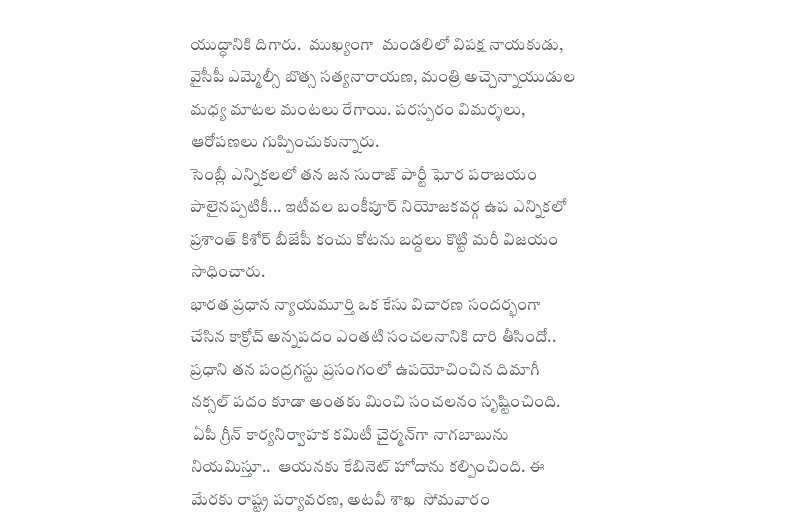యుద్ధానికి దిగారు.  ముఖ్యంగా  మండలిలో విపక్ష నాయకుడు, వైసీపీ ఎమ్మెల్సీ బొత్స సత్యనారాయణ, మంత్రి అచ్చెన్నాయుడుల మధ్య మాటల మంటలు రేగాయి. పరస్పరం విమర్శలు, ఆరోపణలు గుప్పించుకున్నారు.
సెంబ్లీ ఎన్నికలలో తన జన సురాజ్ పార్టీ ఘోర పరాజయం పాలైనప్పటికీ... ఇటీవల బంకీపూర్ నియోజకవర్గ ఉప ఎన్నికలో ప్రశాంత్ కిశోర్ బీజేపీ కంచు కోటను బద్దలు కొట్టి మరీ విజయం సాధించారు.
భారత ప్రధాన న్యాయమూర్తి ఒక కేసు విచారణ సందర్భంగా చేసిన కాక్రోచ్ అన్నపదం ఎంతటి సంచలనానికి దారి తీసిందో.. ప్రధాని తన పంద్రగస్టు ప్రసంగంలో ఉపయోచించిన దిమాగీ నక్సల్ పదం కూడా అంతకు మించి సంచలనం సృష్టించింది.
 ఏపీ గ్రీన్ కార్యనిర్వాహక కమిటీ చైర్మన్‌గా నాగబాబును నియమిస్తూ..  ఆయనకు కేబినెట్ హోదాను కల్పించింది. ఈ మేరకు రాష్ట్ర పర్యావరణ, అటవీ శాఖ  సోమవారం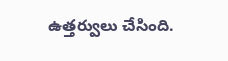ఉత్తర్వులు చేసింది.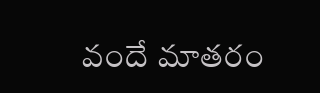వందే మాతరం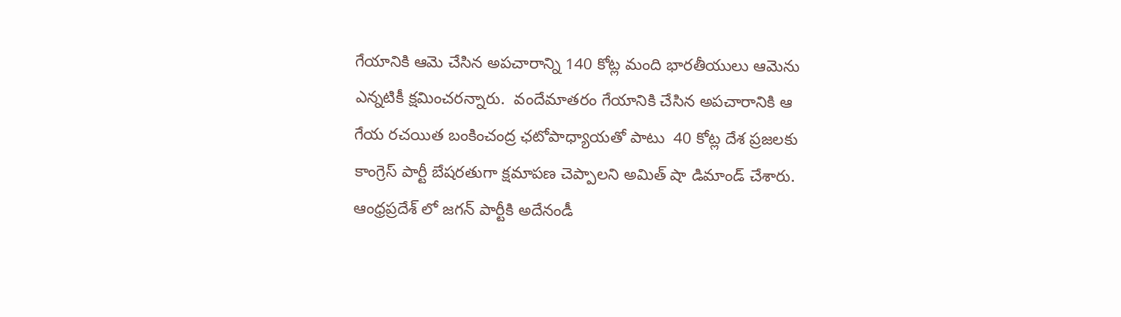గేయానికి ఆమె చేసిన అపచారాన్ని 140 కోట్ల మంది భారతీయులు ఆమెను ఎన్నటికీ క్షమించరన్నారు.  వందేమాతరం గేయానికి చేసిన అపచారానికి ఆ  గేయ రచయిత బంకించంద్ర ఛటోపాధ్యాయతో పాటు  40 కోట్ల దేశ ప్రజలకు కాంగ్రెస్ పార్టీ బేషరతుగా క్షమాపణ చెప్పాలని అమిత్ షా డిమాండ్ చేశారు.
ఆంధ్రప్రదేశ్ లో జగన్ పార్టీకి అదేనండీ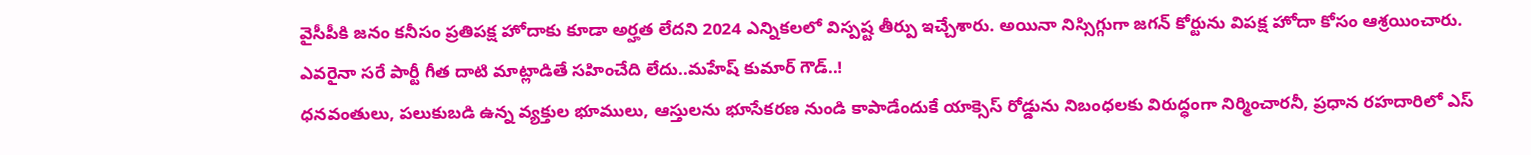వైసీపీకి జనం కనీసం ప్రతిపక్ష హోదాకు కూడా అర్హత లేదని 2024 ఎన్నికలలో విస్పష్ట తీర్పు ఇచ్చేశారు. అయినా నిస్సిగ్గుగా జగన్ కోర్టును విపక్ష హోదా కోసం ఆశ్రయించారు.
ఎవరైనా సరే పార్టీ గీత దాటి మాట్లాడితే సహించేది లేదు..మహేష్ కుమార్ గౌడ్..!
ధనవంతులు, పలుకుబడి ఉన్న వ్యక్తుల భూములు, ఆస్తులను భూసేకరణ నుండి కాపాడేందుకే యాక్సెస్ రోడ్డును నిబంధలకు విరుద్ధంగా నిర్మించారనీ, ప్రధాన రహదారిలో ఎస్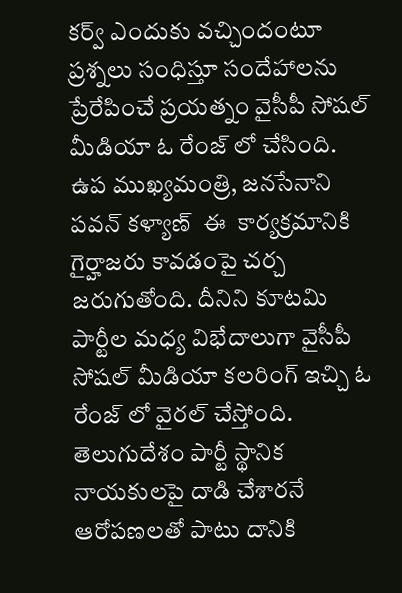కర్వ్ ఎందుకు వచ్చిందంటూ ప్రశ్నలు సంధిస్తూ సందేహాలను ప్రేరేపించే ప్రయత్నం వైసీపీ సోషల్ మీడియా ఓ రేంజ్ లో చేసింది.
ఉప ముఖ్యమంత్రి, జనసేనాని  పవన్ కళ్యాణ్  ఈ  కార్యక్రమానికి గైర్హాజరు కావడంపై చర్చ జరుగుతోంది. దీనిని కూటమి పార్టీల మధ్య విభేదాలుగా వైసీపీ సోషల్ మీడియా కలరింగ్ ఇచ్చి ఓ రేంజ్ లో వైరల్ చేస్తోంది.
తెలుగుదేశం పార్టీ స్థానిక నాయకులపై దాడి చేశారనే ఆరోపణలతో పాటు దానికి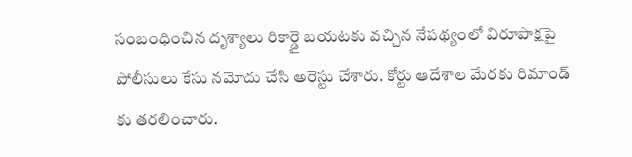సంబంధించిన దృశ్యాలు రికార్డై బయటకు వచ్చిన నేపథ్యంలో విరూపాక్షపై పోలీసులు కేసు నమోదు చేసి అరెస్టు చేశారు. కోర్టు ఆదేశాల మేరకు రిమాండ్ కు తరలించారు.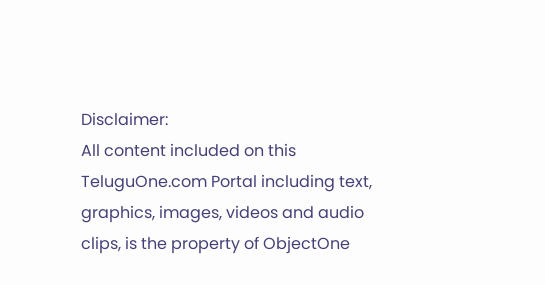Disclaimer:
All content included on this TeluguOne.com Portal including text, graphics, images, videos and audio clips, is the property of ObjectOne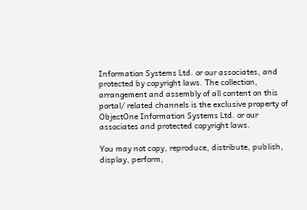Information Systems Ltd. or our associates, and protected by copyright laws. The collection, arrangement and assembly of all content on this portal/ related channels is the exclusive property of ObjectOne Information Systems Ltd. or our associates and protected copyright laws.

You may not copy, reproduce, distribute, publish, display, perform,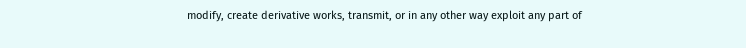modify, create derivative works, transmit, or in any other way exploit any part of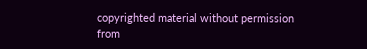copyrighted material without permission from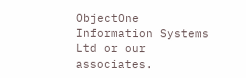ObjectOne Information Systems Ltd or our associates.